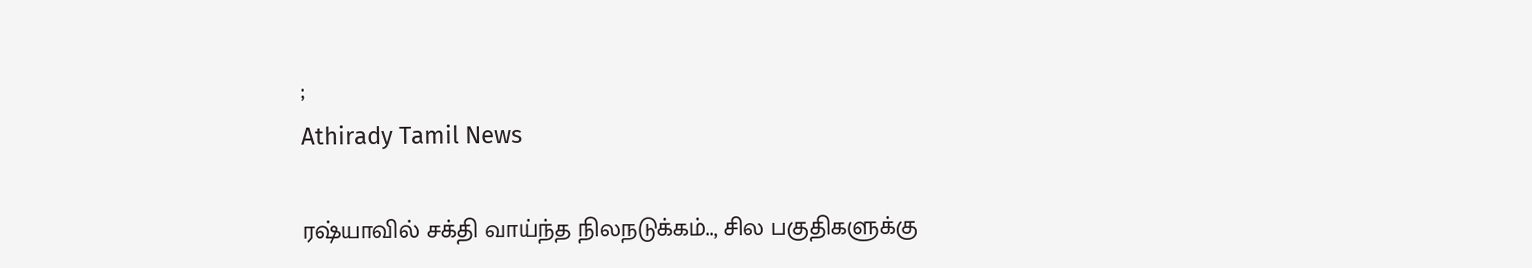;
Athirady Tamil News

ரஷ்யாவில் சக்தி வாய்ந்த நிலநடுக்கம்.., சில பகுதிகளுக்கு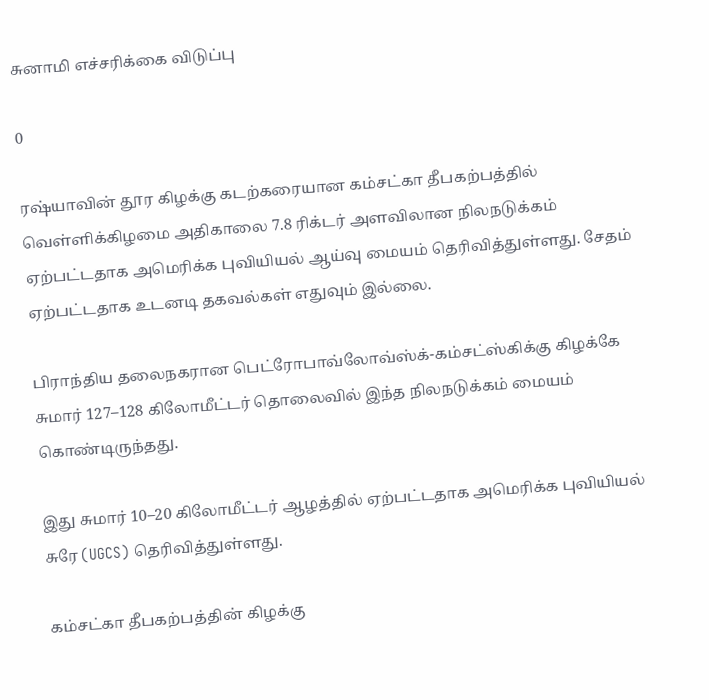சுனாமி எச்சரிக்கை விடுப்பு

0

ரஷ்யாவின் தூர கிழக்கு கடற்கரையான கம்சட்கா தீபகற்பத்தில் வெள்ளிக்கிழமை அதிகாலை 7.8 ரிக்டர் அளவிலான நிலநடுக்கம் ஏற்பட்டதாக அமெரிக்க புவியியல் ஆய்வு மையம் தெரிவித்துள்ளது. சேதம் ஏற்பட்டதாக உடனடி தகவல்கள் எதுவும் இல்லை.

பிராந்திய தலைநகரான பெட்ரோபாவ்லோவ்ஸ்க்-கம்சட்ஸ்கிக்கு கிழக்கே சுமார் 127–128 கிலோமீட்டர் தொலைவில் இந்த நிலநடுக்கம் மையம் கொண்டிருந்தது.

இது சுமார் 10–20 கிலோமீட்டர் ஆழத்தில் ஏற்பட்டதாக அமெரிக்க புவியியல் சுரே (UGCS) தெரிவித்துள்ளது.

கம்சட்கா தீபகற்பத்தின் கிழக்கு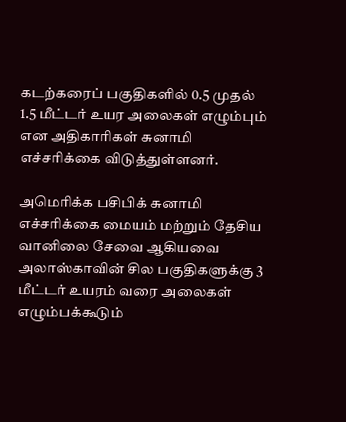கடற்கரைப் பகுதிகளில் 0.5 முதல் 1.5 மீட்டர் உயர அலைகள் எழும்பும் என அதிகாரிகள் சுனாமி எச்சரிக்கை விடுத்துள்ளனர்.

அமெரிக்க பசிபிக் சுனாமி எச்சரிக்கை மையம் மற்றும் தேசிய வானிலை சேவை ஆகியவை அலாஸ்காவின் சில பகுதிகளுக்கு 3 மீட்டர் உயரம் வரை அலைகள் எழும்பக்கூடும்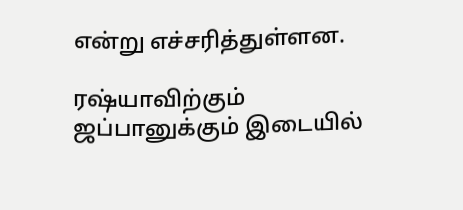என்று எச்சரித்துள்ளன.

ரஷ்யாவிற்கும் ஜப்பானுக்கும் இடையில்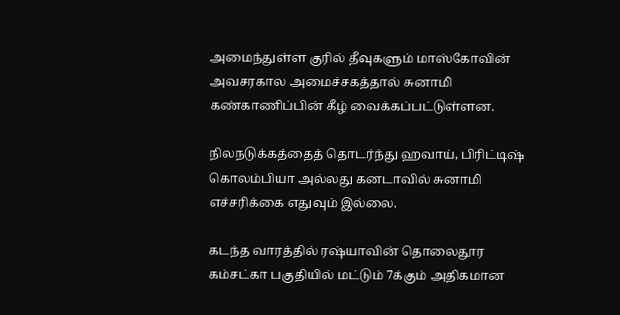அமைந்துள்ள குரில் தீவுகளும் மாஸ்கோவின் அவசரகால அமைச்சகத்தால் சுனாமி கண்காணிப்பின் கீழ் வைக்கப்பட்டுள்ளன.

நிலநடுக்கத்தைத் தொடர்ந்து ஹவாய், பிரிட்டிஷ் கொலம்பியா அல்லது கனடாவில் சுனாமி எச்சரிக்கை எதுவும் இல்லை.

கடந்த வாரத்தில் ரஷ்யாவின் தொலைதூர கம்சட்கா பகுதியில் மட்டும் 7க்கும் அதிகமான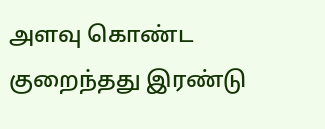அளவு கொண்ட குறைந்தது இரண்டு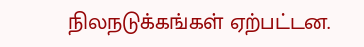நிலநடுக்கங்கள் ஏற்பட்டன.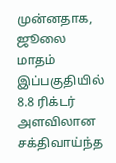முன்னதாக, ஜூலை மாதம் இப்பகுதியில் 8.8 ரிக்டர் அளவிலான சக்திவாய்ந்த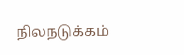நிலநடுக்கம்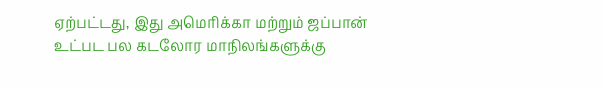ஏற்பட்டது, இது அமெரிக்கா மற்றும் ஜப்பான் உட்பட பல கடலோர மாநிலங்களுக்கு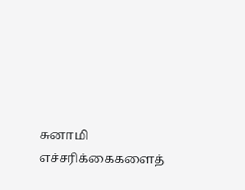சுனாமி எச்சரிக்கைகளைத்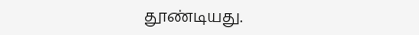தூண்டியது.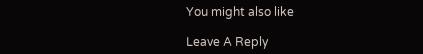You might also like

Leave A Reply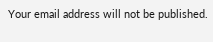Your email address will not be published.